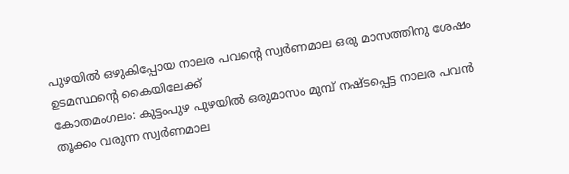പുഴയിൽ ഒഴുകിപ്പോയ നാലര പവന്റെ സ്വർണമാല ഒരു മാസത്തിനു ശേഷം ഉടമസ്ഥന്റെ കൈയിലേക്ക്
കോതമംഗലം: കുട്ടംപുഴ പുഴയിൽ ഒരുമാസം മുമ്പ് നഷ്ടപ്പെട്ട നാലര പവൻ തൂക്കം വരുന്ന സ്വർണമാല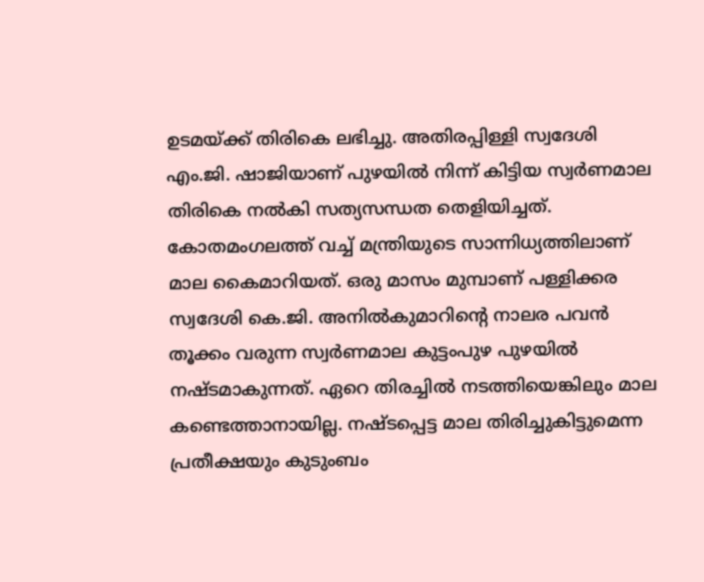ഉടമയ്ക്ക് തിരികെ ലഭിച്ചു. അതിരപ്പിള്ളി സ്വദേശി എം.ജി. ഷാജിയാണ് പുഴയിൽ നിന്ന് കിട്ടിയ സ്വർണമാല തിരികെ നൽകി സത്യസന്ധത തെളിയിച്ചത്. കോതമംഗലത്ത് വച്ച് മന്ത്രിയുടെ സാന്നിധ്യത്തിലാണ് മാല കൈമാറിയത്. ഒരു മാസം മുമ്പാണ് പള്ളിക്കര സ്വദേശി കെ.ജി. അനിൽകുമാറിന്റെ നാലര പവൻ തൂക്കം വരുന്ന സ്വർണമാല കുട്ടംപുഴ പുഴയിൽ നഷ്ടമാകുന്നത്. ഏറെ തിരച്ചിൽ നടത്തിയെങ്കിലും മാല കണ്ടെത്താനായില്ല. നഷ്ടപ്പെട്ട മാല തിരിച്ചുകിട്ടുമെന്ന പ്രതീക്ഷയും കുടുംബം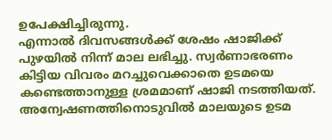ഉപേക്ഷിച്ചിരുന്നു.
എന്നാൽ ദിവസങ്ങൾക്ക് ശേഷം ഷാജിക്ക് പുഴയിൽ നിന്ന് മാല ലഭിച്ചു. സ്വർണാഭരണം കിട്ടിയ വിവരം മറച്ചുവെക്കാതെ ഉടമയെ കണ്ടെത്താനുള്ള ശ്രമമാണ് ഷാജി നടത്തിയത്. അന്വേഷണത്തിനൊടുവിൽ മാലയുടെ ഉടമ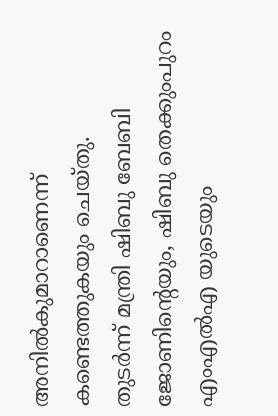അനിൽകുമാറാണെന്ന് കണ്ടെത്തുകയും ചെയ്തു.
തുടർന്ന് മന്ത്രി ഷിബു ബേബി ജോണിന്റെയും, ഷിബു തെക്കുംപുറം എംഎൽഎ യുടെയും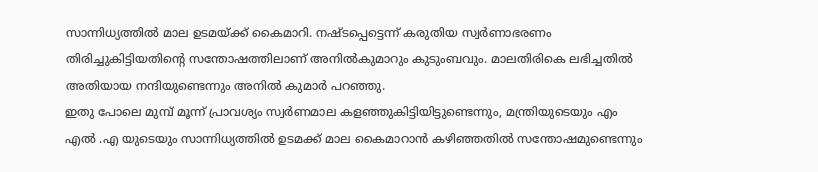സാന്നിധ്യത്തിൽ മാല ഉടമയ്ക്ക് കൈമാറി. നഷ്ടപ്പെട്ടെന്ന് കരുതിയ സ്വർണാഭരണം തിരിച്ചുകിട്ടിയതിന്റെ സന്തോഷത്തിലാണ് അനിൽകുമാറും കുടുംബവും. മാലതിരികെ ലഭിച്ചതിൽ അതിയായ നന്ദിയുണ്ടെന്നും അനിൽ കുമാർ പറഞ്ഞു.
ഇതു പോലെ മുമ്പ് മൂന്ന് പ്രാവശ്യം സ്വർണമാല കളഞ്ഞുകിട്ടിയിട്ടുണ്ടെന്നും, മന്ത്രിയുടെയും എം എൽ .എ യുടെയും സാന്നിധ്യത്തിൽ ഉടമക്ക് മാല കൈമാറാൻ കഴിഞ്ഞതിൽ സന്തോഷമുണ്ടെന്നും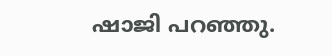ഷാജി പറഞ്ഞു.